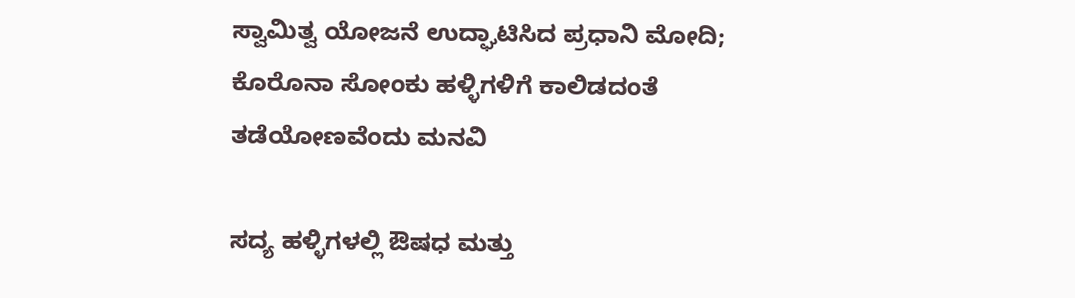ಸ್ವಾಮಿತ್ವ ಯೋಜನೆ ಉದ್ಘಾಟಿಸಿದ ಪ್ರಧಾನಿ ಮೋದಿ; ಕೊರೊನಾ ಸೋಂಕು ಹಳ್ಳಿಗಳಿಗೆ ಕಾಲಿಡದಂತೆ ತಡೆಯೋಣವೆಂದು ಮನವಿ

ಸದ್ಯ ಹಳ್ಳಿಗಳಲ್ಲಿ ಔಷಧ ಮತ್ತು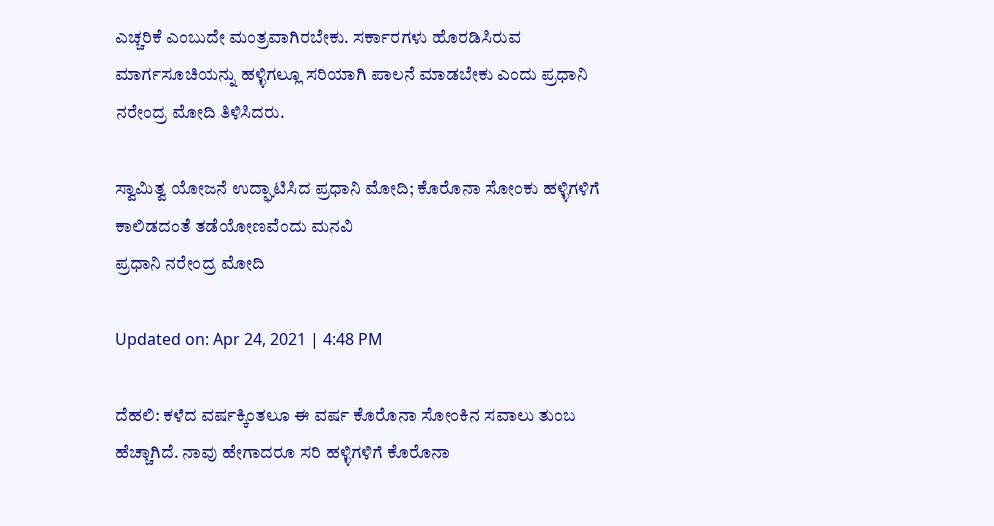ಎಚ್ಚರಿಕೆ ಎಂಬುದೇ ಮಂತ್ರವಾಗಿರಬೇಕು. ಸರ್ಕಾರಗಳು ಹೊರಡಿಸಿರುವ ಮಾರ್ಗಸೂಚಿಯನ್ನು ಹಳ್ಳಿಗಲ್ಲೂ ಸರಿಯಾಗಿ ಪಾಲನೆ ಮಾಡಬೇಕು ಎಂದು ಪ್ರಧಾನಿ ನರೇಂದ್ರ ಮೋದಿ ತಿಳಿಸಿದರು.

ಸ್ವಾಮಿತ್ವ ಯೋಜನೆ ಉದ್ಘಾಟಿಸಿದ ಪ್ರಧಾನಿ ಮೋದಿ; ಕೊರೊನಾ ಸೋಂಕು ಹಳ್ಳಿಗಳಿಗೆ ಕಾಲಿಡದಂತೆ ತಡೆಯೋಣವೆಂದು ಮನವಿ
ಪ್ರಧಾನಿ ನರೇಂದ್ರ ಮೋದಿ

Updated on: Apr 24, 2021 | 4:48 PM

ದೆಹಲಿ: ಕಳೆದ ವರ್ಷಕ್ಕಿಂತಲೂ ಈ ವರ್ಷ ಕೊರೊನಾ ಸೋಂಕಿನ ಸವಾಲು ತುಂಬ ಹೆಚ್ಚಾಗಿದೆ. ನಾವು ಹೇಗಾದರೂ ಸರಿ ಹಳ್ಳಿಗಳಿಗೆ ಕೊರೊನಾ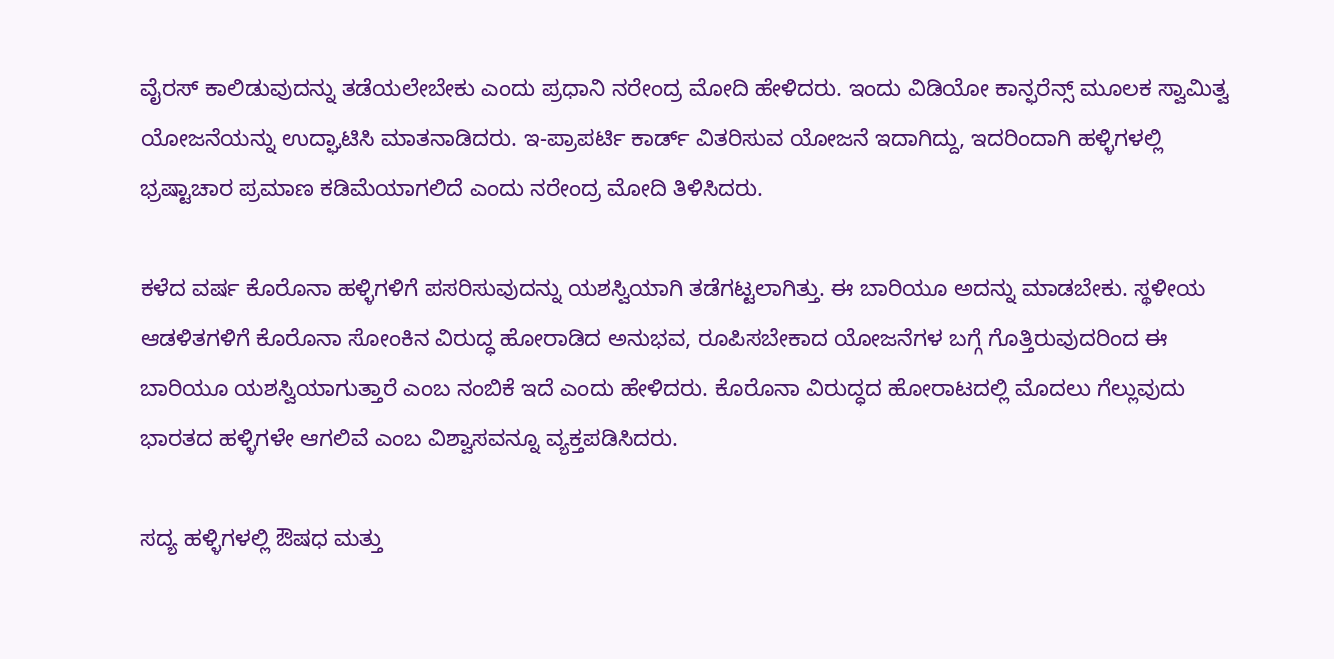ವೈರಸ್ ಕಾಲಿಡುವುದನ್ನು ತಡೆಯಲೇಬೇಕು ಎಂದು ಪ್ರಧಾನಿ ನರೇಂದ್ರ ಮೋದಿ ಹೇಳಿದರು. ಇಂದು ವಿಡಿಯೋ ಕಾನ್ಫರೆನ್ಸ್ ಮೂಲಕ ಸ್ವಾಮಿತ್ವ ಯೋಜನೆಯನ್ನು ಉದ್ಘಾಟಿಸಿ ಮಾತನಾಡಿದರು. ಇ-ಪ್ರಾಪರ್ಟಿ ಕಾರ್ಡ್ ವಿತರಿಸುವ ಯೋಜನೆ ಇದಾಗಿದ್ದು, ಇದರಿಂದಾಗಿ ಹಳ್ಳಿಗಳಲ್ಲಿ ಭ್ರಷ್ಟಾಚಾರ ಪ್ರಮಾಣ ಕಡಿಮೆಯಾಗಲಿದೆ ಎಂದು ನರೇಂದ್ರ ಮೋದಿ ತಿಳಿಸಿದರು.

ಕಳೆದ ವರ್ಷ ಕೊರೊನಾ ಹಳ್ಳಿಗಳಿಗೆ ಪಸರಿಸುವುದನ್ನು ಯಶಸ್ವಿಯಾಗಿ ತಡೆಗಟ್ಟಲಾಗಿತ್ತು. ಈ ಬಾರಿಯೂ ಅದನ್ನು ಮಾಡಬೇಕು. ಸ್ಥಳೀಯ ಆಡಳಿತಗಳಿಗೆ ಕೊರೊನಾ ಸೋಂಕಿನ ವಿರುದ್ಧ ಹೋರಾಡಿದ ಅನುಭವ, ರೂಪಿಸಬೇಕಾದ ಯೋಜನೆಗಳ ಬಗ್ಗೆ ಗೊತ್ತಿರುವುದರಿಂದ ಈ ಬಾರಿಯೂ ಯಶಸ್ವಿಯಾಗುತ್ತಾರೆ ಎಂಬ ನಂಬಿಕೆ ಇದೆ ಎಂದು ಹೇಳಿದರು. ಕೊರೊನಾ ವಿರುದ್ಧದ ಹೋರಾಟದಲ್ಲಿ ಮೊದಲು ಗೆಲ್ಲುವುದು ಭಾರತದ ಹಳ್ಳಿಗಳೇ ಆಗಲಿವೆ ಎಂಬ ವಿಶ್ವಾಸವನ್ನೂ ವ್ಯಕ್ತಪಡಿಸಿದರು.

ಸದ್ಯ ಹಳ್ಳಿಗಳಲ್ಲಿ ಔಷಧ ಮತ್ತು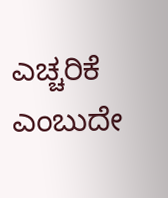ಎಚ್ಚರಿಕೆ ಎಂಬುದೇ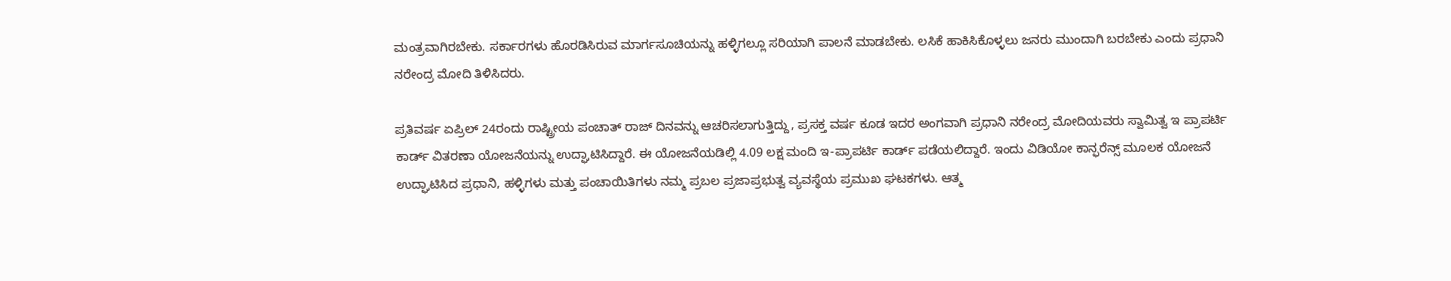ಮಂತ್ರವಾಗಿರಬೇಕು. ಸರ್ಕಾರಗಳು ಹೊರಡಿಸಿರುವ ಮಾರ್ಗಸೂಚಿಯನ್ನು ಹಳ್ಳಿಗಲ್ಲೂ ಸರಿಯಾಗಿ ಪಾಲನೆ ಮಾಡಬೇಕು. ಲಸಿಕೆ ಹಾಕಿಸಿಕೊಳ್ಳಲು ಜನರು ಮುಂದಾಗಿ ಬರಬೇಕು ಎಂದು ಪ್ರಧಾನಿ ನರೇಂದ್ರ ಮೋದಿ ತಿಳಿಸಿದರು.

ಪ್ರತಿವರ್ಷ ಏಪ್ರಿಲ್ 24ರಂದು ರಾಷ್ಟ್ರೀಯ ಪಂಚಾತ್ ರಾಜ್ ದಿನವನ್ನು ಆಚರಿಸಲಾಗುತ್ತಿದ್ದು, ಪ್ರಸಕ್ತ ವರ್ಷ ಕೂಡ ಇದರ ಅಂಗವಾಗಿ ಪ್ರಧಾನಿ ನರೇಂದ್ರ ಮೋದಿಯವರು ಸ್ವಾಮಿತ್ವ ಇ ಪ್ರಾಪರ್ಟಿ ಕಾರ್ಡ್ ವಿತರಣಾ ಯೋಜನೆಯನ್ನು ಉದ್ಘಾಟಿಸಿದ್ದಾರೆ. ಈ ಯೋಜನೆಯಡಿಲ್ಲಿ 4.09 ಲಕ್ಷ ಮಂದಿ ಇ-ಪ್ರಾಪರ್ಟಿ ಕಾರ್ಡ್ ಪಡೆಯಲಿದ್ದಾರೆ. ಇಂದು ವಿಡಿಯೋ ಕಾನ್ಫರೆನ್ಸ್ ಮೂಲಕ ಯೋಜನೆ ಉದ್ಘಾಟಿಸಿದ ಪ್ರಧಾನಿ, ಹಳ್ಳಿಗಳು ಮತ್ತು ಪಂಚಾಯಿತಿಗಳು ನಮ್ಮ ಪ್ರಬಲ ಪ್ರಜಾಪ್ರಭುತ್ವ ವ್ಯವಸ್ಥೆಯ ಪ್ರಮುಖ ಘಟಕಗಳು. ಆತ್ಮ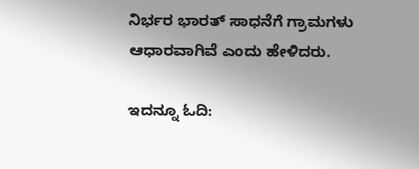ನಿರ್ಭರ ಭಾರತ್ ಸಾಧನೆಗೆ ಗ್ರಾಮಗಳು ಆಧಾರವಾಗಿವೆ ಎಂದು ಹೇಳಿದರು.

ಇದನ್ನೂ ಓದಿ: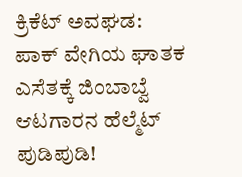ಕ್ರಿಕೆಟ್ ಅವಘಡ: ಪಾಕ್ ವೇಗಿಯ ಘಾತಕ ಎಸೆತಕ್ಕೆ ಜಿಂಬಾಬ್ವೆ ಆಟಗಾರನ ಹೆಲ್ಮೆಟ್ ಪುಡಿಪುಡಿ!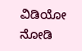ವಿಡಿಯೋ ನೋಡಿ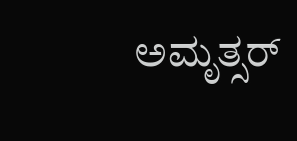ಅಮೃತ್ಸರ್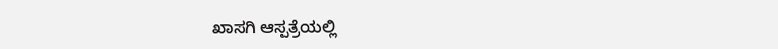ಖಾಸಗಿ ಆಸ್ಪತ್ರೆಯಲ್ಲಿ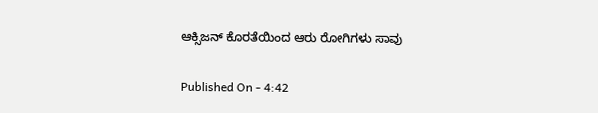ಆಕ್ಸಿಜನ್ ಕೊರತೆಯಿಂದ ಆರು ರೋಗಿಗಳು ಸಾವು

Published On - 4:42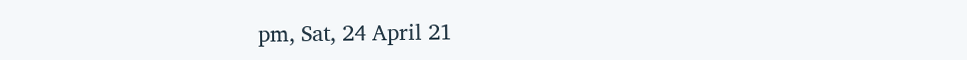pm, Sat, 24 April 21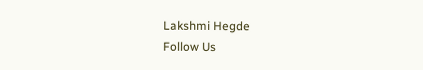Lakshmi Hegde
Follow Us